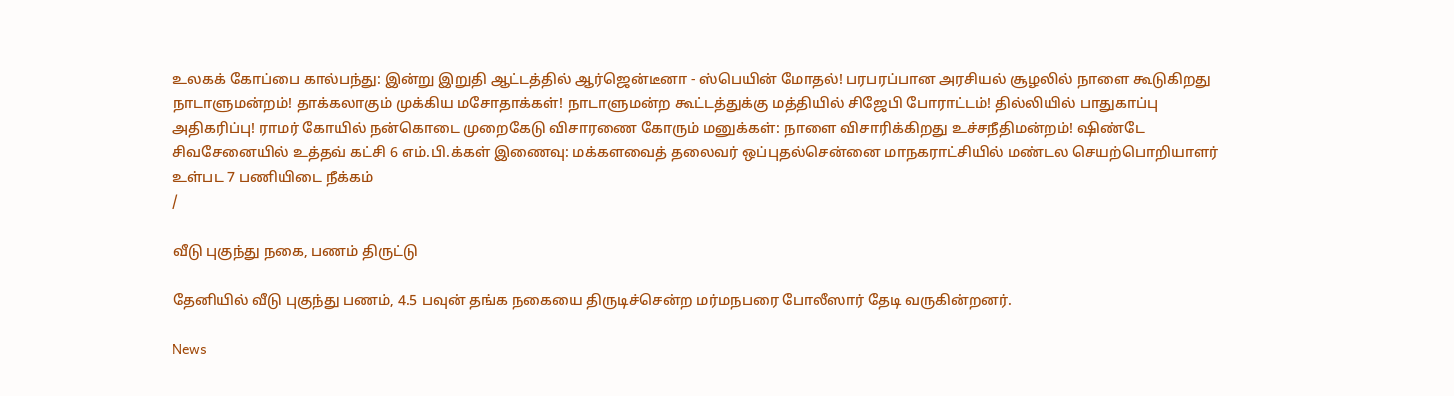உலகக் கோப்பை கால்பந்து: இன்று இறுதி ஆட்டத்தில் ஆர்ஜென்டீனா - ஸ்பெயின் மோதல்! பரபரப்பான அரசியல் சூழலில் நாளை கூடுகிறது நாடாளுமன்றம்! தாக்கலாகும் முக்கிய மசோதாக்கள்! நாடாளுமன்ற கூட்டத்துக்கு மத்தியில் சிஜேபி போராட்டம்! தில்லியில் பாதுகாப்பு அதிகரிப்பு! ராமர் கோயில் நன்கொடை முறைகேடு விசாரணை கோரும் மனுக்கள்: நாளை விசாரிக்கிறது உச்சநீதிமன்றம்! ஷிண்டே சிவசேனையில் உத்தவ் கட்சி 6 எம்.பி.க்கள் இணைவு: மக்களவைத் தலைவர் ஒப்புதல்சென்னை மாநகராட்சியில் மண்டல செயற்பொறியாளர் உள்பட 7 பணியிடை நீக்கம்
/

வீடு புகுந்து நகை, பணம் திருட்டு

தேனியில் வீடு புகுந்து பணம், 4.5 பவுன் தங்க நகையை திருடிச்சென்ற மர்மநபரை போலீஸார் தேடி வருகின்றனர்.

News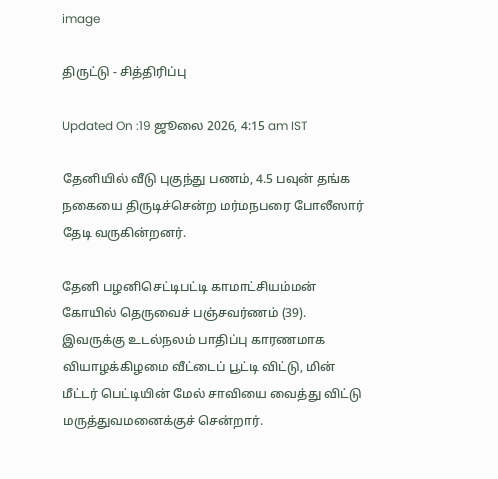image

திருட்டு - சித்திரிப்பு

Updated On :19 ஜூலை 2026, 4:15 am IST

தேனியில் வீடு புகுந்து பணம், 4.5 பவுன் தங்க நகையை திருடிச்சென்ற மர்மநபரை போலீஸார் தேடி வருகின்றனர்.

தேனி பழனிசெட்டிபட்டி காமாட்சியம்மன் கோயில் தெருவைச் பஞ்சவர்ணம் (39). இவருக்கு உடல்நலம் பாதிப்பு காரணமாக வியாழக்கிழமை வீட்டைப் பூட்டி விட்டு, மின் மீட்டர் பெட்டியின் மேல் சாவியை வைத்து விட்டு மருத்துவமனைக்குச் சென்றார்.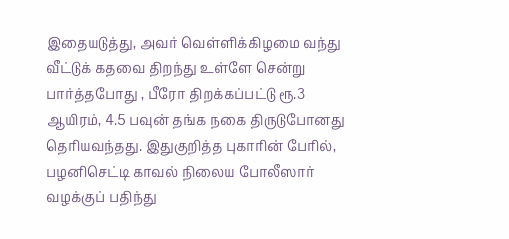இதையடுத்து, அவர் வெள்ளிக்கிழமை வந்து வீட்டுக் கதவை திறந்து உள்ளே சென்று பார்த்தபோது , பீரோ திறக்கப்பட்டு ரூ.3 ஆயிரம், 4.5 பவுன் தங்க நகை திருடுபோனது தெரியவந்தது. இதுகுறித்த புகாரின் பேரில், பழனிசெட்டி காவல் நிலைய போலீஸார் வழக்குப் பதிந்து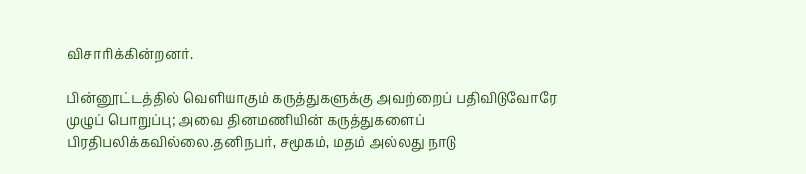விசாரிக்கின்றனர்.

பின்னூட்டத்தில் வெளியாகும் கருத்துகளுக்கு அவற்றைப் பதிவிடுவோரே முழுப் பொறுப்பு; அவை தினமணியின் கருத்துகளைப் பிரதிபலிக்கவில்லை.தனிநபர், சமூகம், மதம் அல்லது நாடு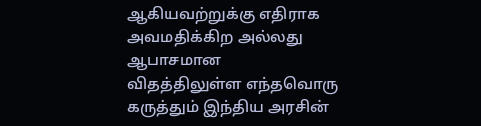ஆகியவற்றுக்கு எதிராக அவமதிக்கிற அல்லது ஆபாசமான விதத்திலுள்ள எந்தவொரு கருத்தும் இந்திய அரசின்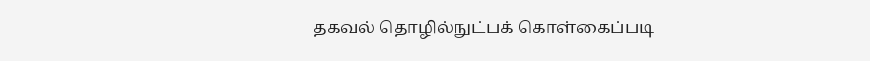தகவல் தொழில்நுட்பக் கொள்கைப்படி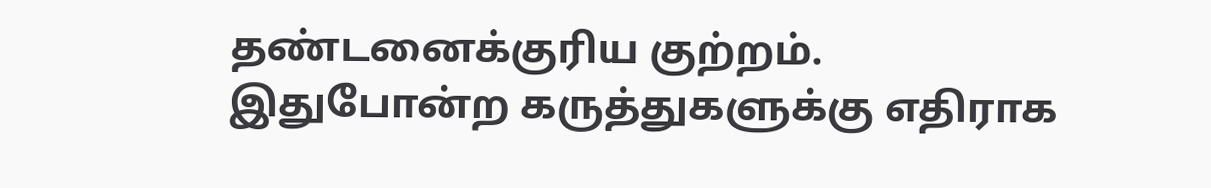தண்டனைக்குரிய குற்றம். இதுபோன்ற கருத்துகளுக்கு எதிராக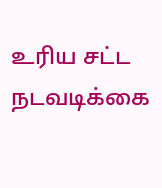உரிய சட்ட நடவடிக்கை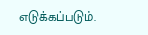எடுக்கப்படும்.